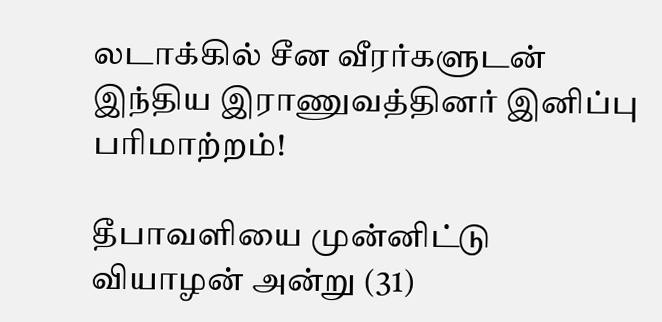லடாக்கில் சீன வீரர்களுடன் இந்திய இராணுவத்தினர் இனிப்பு பரிமாற்றம்!

தீபாவளியை முன்னிட்டு வியாழன் அன்று (31)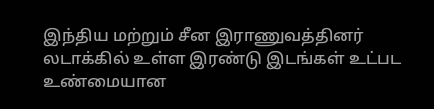இந்திய மற்றும் சீன இராணுவத்தினர் லடாக்கில் உள்ள இரண்டு இடங்கள் உட்பட உண்மையான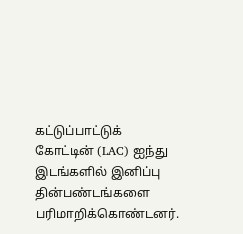கட்டுப்பாட்டுக் கோட்டின் (LAC) ஐந்து இடங்களில் இனிப்பு தின்பண்டங்களை பரிமாறிக்கொண்டனர்.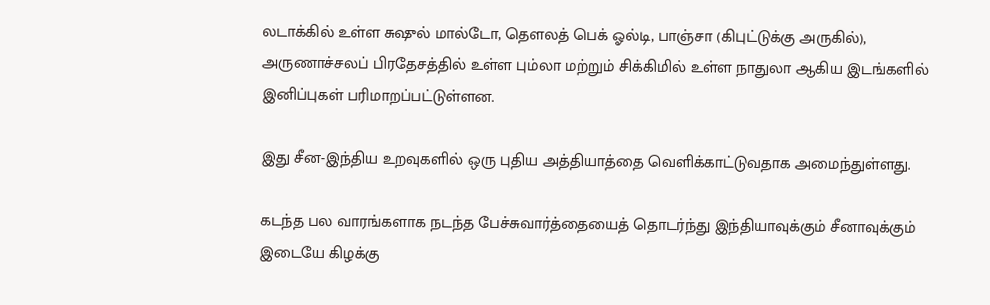லடாக்கில் உள்ள சுஷுல் மால்டோ, தௌலத் பெக் ஓல்டி, பாஞ்சா (கிபுட்டுக்கு அருகில்), அருணாச்சலப் பிரதேசத்தில் உள்ள பும்லா மற்றும் சிக்கிமில் உள்ள நாதுலா ஆகிய இடங்களில் இனிப்புகள் பரிமாறப்பட்டுள்ளன.

இது சீன-இந்திய உறவுகளில் ஒரு புதிய அத்தியாத்தை வெளிக்காட்டுவதாக அமைந்துள்ளது.

கடந்த பல வாரங்களாக நடந்த பேச்சுவார்த்தையைத் தொடர்ந்து இந்தியாவுக்கும் சீனாவுக்கும் இடையே கிழக்கு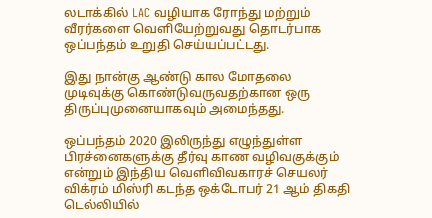லடாக்கில் LAC வழியாக ரோந்து மற்றும் வீரர்களை வெளியேற்றுவது தொடர்பாக ஒப்பந்தம் உறுதி செய்யப்பட்டது.

இது நான்கு ஆண்டு கால மோதலை முடிவுக்கு கொண்டுவருவதற்கான ஒரு திருப்புமுனையாகவும் அமைந்தது.

ஒப்பந்தம் 2020 இலிருந்து எழுந்துள்ள பிரச்னைகளுக்கு தீர்வு காண வழிவகுக்கும் என்றும் இந்திய வெளிவிவகாரச் செயலர் விக்ரம் மிஸ்ரி கடந்த ஒக்டோபர் 21 ஆம் திகதி டெல்லியில்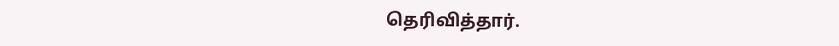தெரிவித்தார்.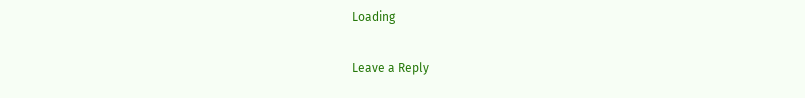Loading

Leave a Reply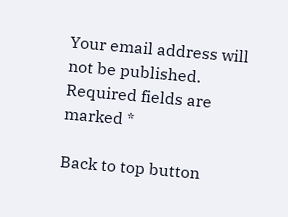Your email address will not be published. Required fields are marked *

Back to top button